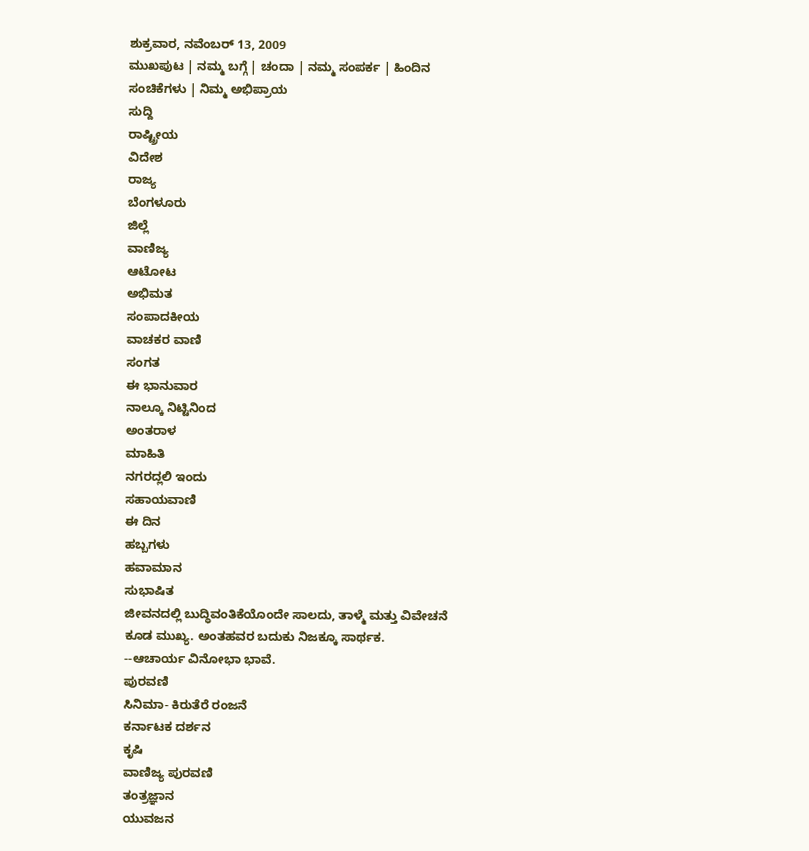ಶುಕ್ರವಾರ, ನವೆಂಬರ್ 13, 2009
ಮುಖಪುಟ | ನಮ್ಮ ಬಗ್ಗೆ | ಚಂದಾ | ನಮ್ಮ ಸಂಪರ್ಕ | ಹಿಂದಿನ ಸಂಚಿಕೆಗಳು | ನಿಮ್ಮ ಅಭಿಪ್ರಾಯ
ಸುದ್ದಿ
ರಾಷ್ಟ್ರೀಯ
ವಿದೇಶ
ರಾಜ್ಯ
ಬೆಂಗಳೂರು
ಜಿಲ್ಲೆ
ವಾಣಿಜ್ಯ
ಆಟೋಟ
ಅಭಿಮತ
ಸಂಪಾದಕೀಯ
ವಾಚಕರ ವಾಣಿ
ಸಂಗತ
ಈ ಭಾನುವಾರ
ನಾಲ್ಕೂ ನಿಟ್ಟಿನಿಂದ
ಅಂತರಾಳ
ಮಾಹಿತಿ
ನಗರದ್ಲಲಿ ಇಂದು
ಸಹಾಯವಾಣಿ
ಈ ದಿನ
ಹಬ್ಬಗಳು
ಹವಾಮಾನ
ಸುಭಾಷಿತ
ಜೀವನದಲ್ಲಿ ಬುದ್ಧಿವಂತಿಕೆಯೊಂದೇ ಸಾಲದು, ತಾಳ್ಮೆ ಮತ್ತು ವಿವೇಚನೆ ಕೂಡ ಮುಖ್ಯ. ಅಂತಹವರ ಬದುಕು ನಿಜಕ್ಕೂ ಸಾರ್ಥಕ.
--ಆಚಾರ್ಯ ವಿನೋಭಾ ಭಾವೆ.
ಪುರವಣಿ
ಸಿನಿಮಾ- ಕಿರುತೆರೆ ರಂಜನೆ
ಕರ್ನಾಟಕ ದರ್ಶನ
ಕೃಷಿ
ವಾಣಿಜ್ಯ ಪುರವಣಿ
ತಂತ್ರಜ್ಞಾನ
ಯುವಜನ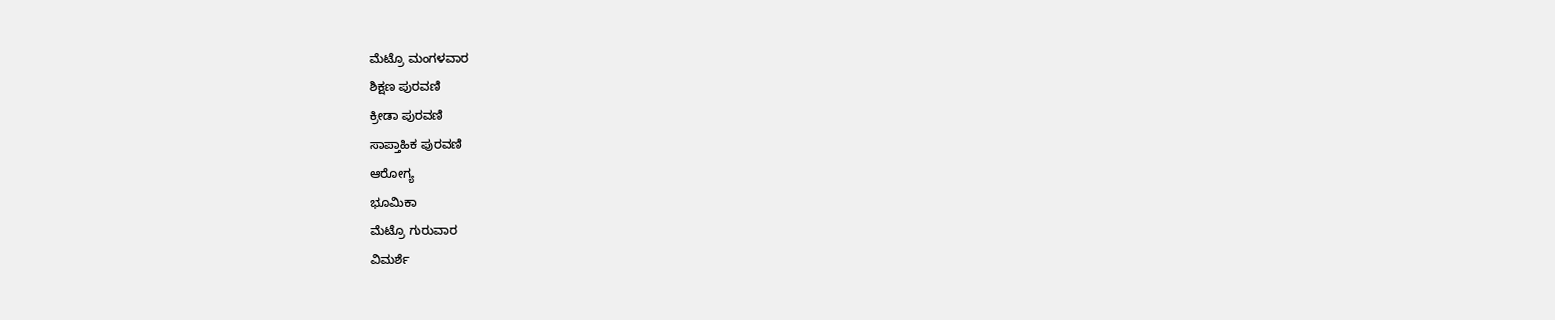ಮೆಟ್ರೊ ಮಂಗಳವಾರ
ಶಿಕ್ಷಣ ಪುರವಣಿ
ಕ್ರೀಡಾ ಪುರವಣಿ
ಸಾಪ್ತಾಹಿಕ ಪುರವಣಿ
ಆರೋಗ್ಯ
ಭೂಮಿಕಾ
ಮೆಟ್ರೊ ಗುರುವಾರ
ವಿಮರ್ಶೆ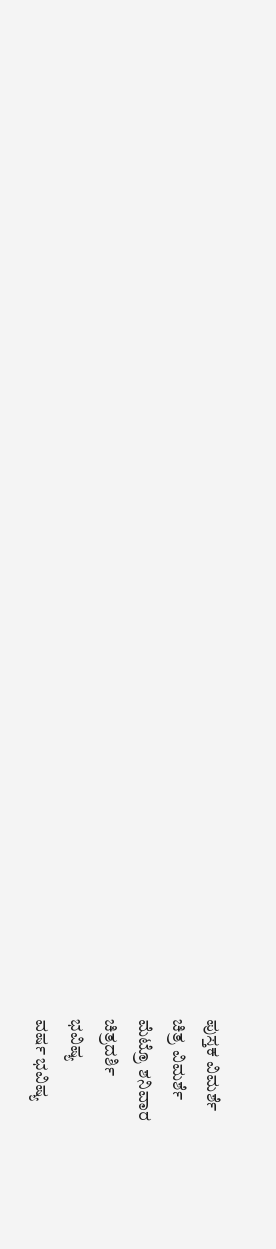ಪುಸ್ತಕ ವಿಮರ್ಶೆ
ಚಿತ್ರ ವಿಮರ್ಶೆ
ಮೆಟ್ರೊ ಶನಿವಾರ
ಚಿತ್ರದರ್ಶಿ
ಭವಿಷ್ಯ
ವರ್ಷ ಭವಿಷ್ಯ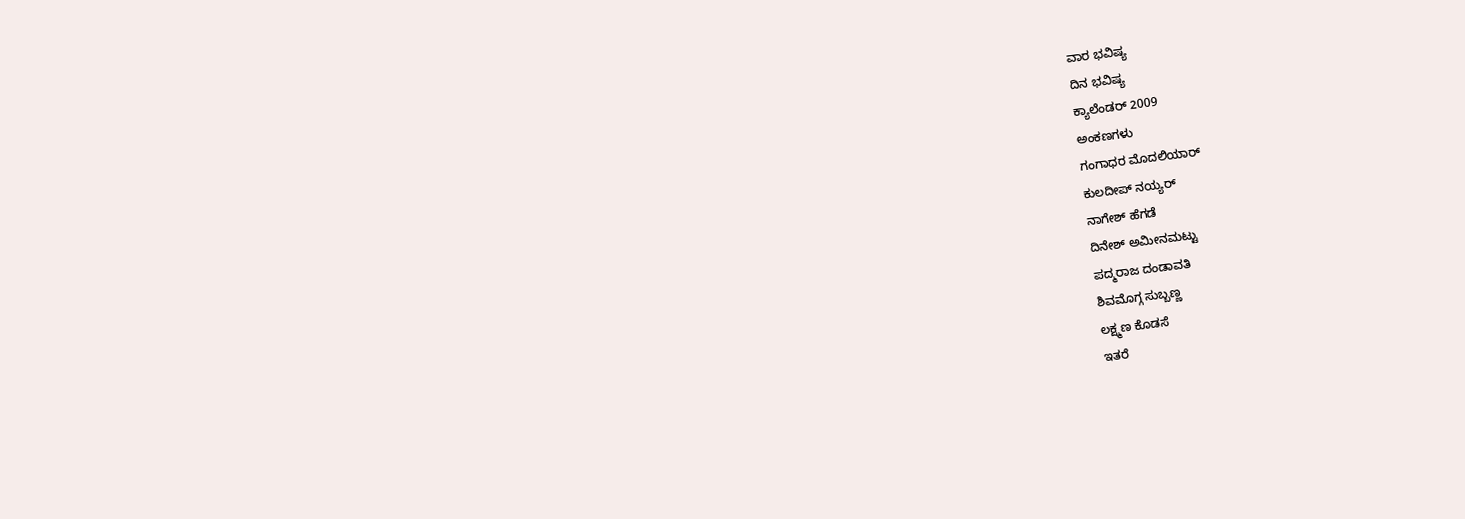ವಾರ ಭವಿಷ್ಯ
ದಿನ ಭವಿಷ್ಯ
ಕ್ಯಾಲೆಂಡರ್ 2009
ಅಂಕಣಗಳು
ಗಂಗಾಧರ ಮೊದಲಿಯಾರ್
ಕುಲದೀಪ್‌ ನಯ್ಯರ್
ನಾಗೇಶ್‌ ಹೆಗಡೆ
ದಿನೇಶ್‌ ಅಮೀನಮಟ್ಟು
ಪದ್ಮರಾಜ ದಂಡಾವತಿ
ಶಿವಮೊಗ್ಗ ಸುಬ್ಬಣ್ಣ
ಲಕ್ಷ್ಮಣ ಕೊಡಸೆ
ಇತರೆ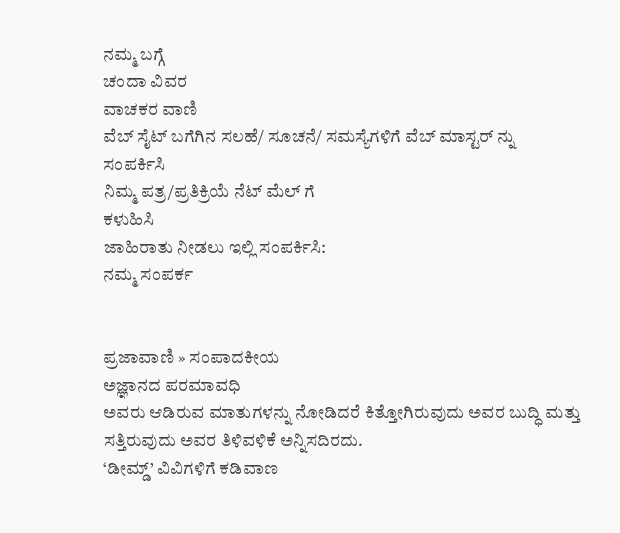ನಮ್ಮ ಬಗ್ಗೆ
ಚಂದಾ ವಿವರ
ವಾಚಕರ ವಾಣಿ
ವೆಬ್ ಸೈಟ್ ಬಗೆಗಿನ ಸಲಹೆ/ ಸೂಚನೆ/ ಸಮಸ್ಯೆಗಳಿಗೆ ವೆಬ್ ಮಾಸ್ಟರ್ ನ್ನು
ಸಂಪರ್ಕಿಸಿ
ನಿಮ್ಮ ಪತ್ರ/ಪ್ರತಿಕ್ರಿಯೆ ನೆಟ್ ಮೆಲ್ ಗೆ
ಕಳುಹಿಸಿ
ಜಾಹಿರಾತು ನೀಡಲು ಇಲ್ಲಿ ಸಂಪರ್ಕಿಸಿ:
ನಮ್ಮ ಸಂಪರ್ಕ


ಪ್ರಜಾವಾಣಿ » ಸಂಪಾದಕೀಯ
ಅಜ್ಞಾನದ ಪರಮಾವಧಿ
ಅವರು ಆಡಿರುವ ಮಾತುಗಳನ್ನು ನೋಡಿದರೆ ಕಿತ್ತೋಗಿರುವುದು ಅವರ ಬುದ್ಧಿ ಮತ್ತು ಸತ್ತಿರುವುದು ಅವರ ತಿಳಿವಳಿಕೆ ಅನ್ನಿಸದಿರದು.
‘ಡೀಮ್ಡ್’ ವಿವಿಗಳಿಗೆ ಕಡಿವಾಣ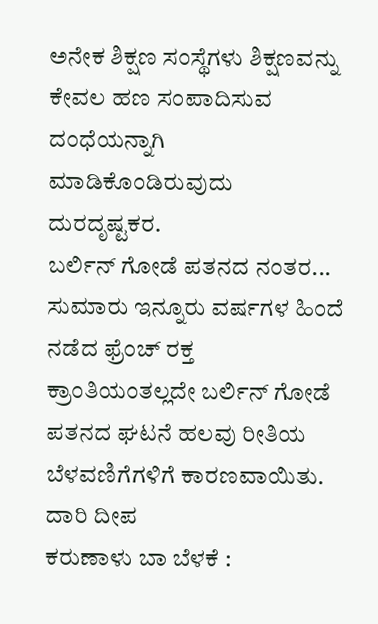ಅನೇಕ ಶಿಕ್ಷಣ ಸಂಸ್ಥೆಗಳು ಶಿಕ್ಷಣವನ್ನು ಕೇವಲ ಹಣ ಸಂಪಾದಿಸುವ ದಂಧೆಯನ್ನಾಗಿ ಮಾಡಿಕೊಂಡಿರುವುದು ದುರದೃಷ್ಟಕರ.
ಬರ್ಲಿನ್ ಗೋಡೆ ಪತನದ ನಂತರ...
ಸುಮಾರು ಇನ್ನೂರು ವರ್ಷಗಳ ಹಿಂದೆ ನಡೆದ ಫ್ರೆಂಚ್ ರಕ್ತ ಕ್ರಾಂತಿಯಂತಲ್ಲದೇ ಬರ್ಲಿನ್ ಗೋಡೆ ಪತನದ ಘಟನೆ ಹಲವು ರೀತಿಯ ಬೆಳವಣಿಗೆಗಳಿಗೆ ಕಾರಣವಾಯಿತು.
ದಾರಿ ದೀಪ
ಕರುಣಾಳು ಬಾ ಬೆಳಕೆ :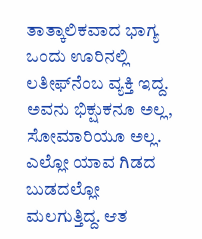ತಾತ್ಕಾಲಿಕವಾದ ಭಾಗ್ಯ
ಒಂದು ಊರಿನಲ್ಲಿ ಲತೀಫ್‌ನೆಂಬ ವ್ಯಕ್ತಿ ಇದ್ದ. ಅವನು ಭಿಕ್ಷುಕನೂ ಅಲ್ಲ, ಸೋಮಾರಿಯೂ ಅಲ್ಲ. ಎಲ್ಲೋ ಯಾವ ಗಿಡದ ಬುಡದಲ್ಲೋ ಮಲಗುತ್ತಿದ್ದ. ಆತ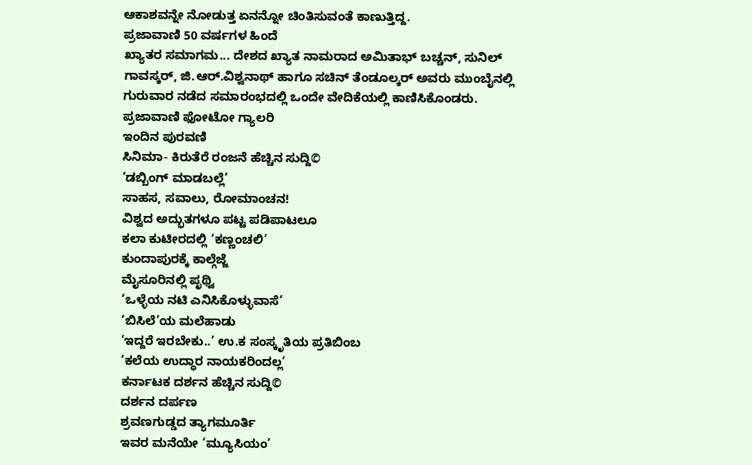ಆಕಾಶವನ್ನೇ ನೋಡುತ್ತ ಏನನ್ನೋ ಚಿಂತಿಸುವಂತೆ ಕಾಣುತ್ತಿದ್ದ.
ಪ್ರಜಾವಾಣಿ 50 ವರ್ಷಗಳ ಹಿಂದೆ
ಖ್ಯಾತರ ಸಮಾಗಮ... ದೇಶದ ಖ್ಯಾತ ನಾಮರಾದ ಅಮಿತಾಭ್ ಬಚ್ಚನ್, ಸುನಿಲ್ ಗಾವಸ್ಕರ್, ಜಿ.ಆರ್.ವಿಶ್ವನಾಥ್ ಹಾಗೂ ಸಚಿನ್ ತೆಂಡೂಲ್ಕರ್ ಅವರು ಮುಂಬೈನಲ್ಲಿ ಗುರುವಾರ ನಡೆದ ಸಮಾರಂಭದಲ್ಲಿ ಒಂದೇ ವೇದಿಕೆಯಲ್ಲಿ ಕಾಣಿಸಿಕೊಂಡರು.
ಪ್ರಜಾವಾಣಿ ಫೋಟೋ ಗ್ಯಾಲರಿ
ಇಂದಿನ ಪುರವಣಿ
ಸಿನಿಮಾ- ಕಿರುತೆರೆ ರಂಜನೆ ಹೆಚ್ಚಿನ ಸುದ್ದಿ©
‘ಡಬ್ಬಿಂಗ್ ಮಾಡಬಲ್ಲೆ’
ಸಾಹಸ, ಸವಾಲು, ರೋಮಾಂಚನ!
ವಿಶ್ವದ ಅದ್ಭುತಗಳೂ ಪಟ್ಟ ಪಡಿಪಾಟಲೂ
ಕಲಾ ಕುಟೀರದಲ್ಲಿ ‘ಕಣ್ಣಂಚಲಿ’
ಕುಂದಾಪುರಕ್ಕೆ ಕಾಲ್ಗೆಜ್ಜೆ
ಮೈಸೂರಿನಲ್ಲಿ ಪೃಥ್ವಿ
‘ಒಳ್ಳೆಯ ನಟಿ ಎನಿಸಿಕೊಳ್ಳುವಾಸೆ’
‘ಬಿಸಿಲೆ’ಯ ಮಲೆಹಾಡು
‘ಇದ್ದರೆ ಇರಬೇಕು..’ ಉ.ಕ ಸಂಸ್ಕೃತಿಯ ಪ್ರತಿಬಿಂಬ
‘ಕಲೆಯ ಉದ್ಧಾರ ನಾಯಕರಿಂದಲ್ಲ’
ಕರ್ನಾಟಕ ದರ್ಶನ ಹೆಚ್ಚಿನ ಸುದ್ದಿ©
ದರ್ಶನ ದರ್ಪಣ
ಶ್ರವಣಗುಡ್ಡದ ತ್ಯಾಗಮೂರ್ತಿ
ಇವರ ಮನೆಯೇ ‘ಮ್ಯೂಸಿಯಂ’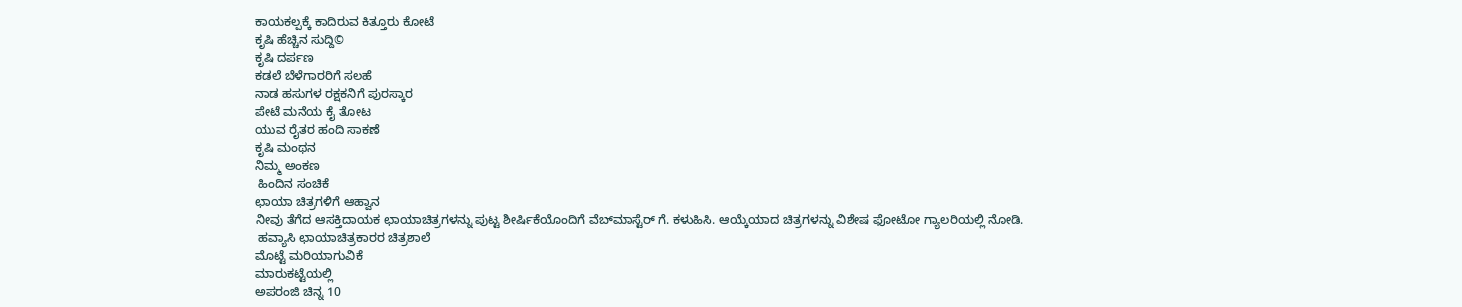ಕಾಯಕಲ್ಪಕ್ಕೆ ಕಾದಿರುವ ಕಿತ್ತೂರು ಕೋಟೆ
ಕೃಷಿ ಹೆಚ್ಚಿನ ಸುದ್ದಿ©
ಕೃಷಿ ದರ್ಪಣ
ಕಡಲೆ ಬೆಳೆಗಾರರಿಗೆ ಸಲಹೆ
ನಾಡ ಹಸುಗಳ ರಕ್ಷಕನಿಗೆ ಪುರಸ್ಕಾರ
ಪೇಟೆ ಮನೆಯ ಕೈ ತೋಟ
ಯುವ ರೈತರ ಹಂದಿ ಸಾಕಣೆ
ಕೃಷಿ ಮಂಥನ
ನಿಮ್ಮ ಅಂಕಣ
 ಹಿಂದಿನ ಸಂಚಿಕೆ
ಛಾಯಾ ಚಿತ್ರಗಳಿಗೆ ಆಹ್ವಾನ
ನೀವು ತೆಗೆದ ಆಸಕ್ತಿದಾಯಕ ಛಾಯಾಚಿತ್ರಗಳನ್ನು ಪುಟ್ಟ ಶೀರ್ಷಿಕೆಯೊಂದಿಗೆ ವೆಬ್‌ಮಾಸ್ಟೆರ್ ಗೆ. ಕಳುಹಿಸಿ. ಆಯ್ಕೆಯಾದ ಚಿತ್ರಗಳನ್ನು ವಿಶೇಷ ಫೋಟೋ ಗ್ಯಾಲರಿಯಲ್ಲಿ ನೋಡಿ.
 ಹವ್ಯಾಸಿ ಛಾಯಾಚಿತ್ರಕಾರರ ಚಿತ್ರಶಾಲೆ
ಮೊಟ್ಟೆ ಮರಿಯಾಗುವಿಕೆ
ಮಾರುಕಟ್ಟೆಯಲ್ಲಿ
ಅಪರಂಜಿ ಚಿನ್ನ 10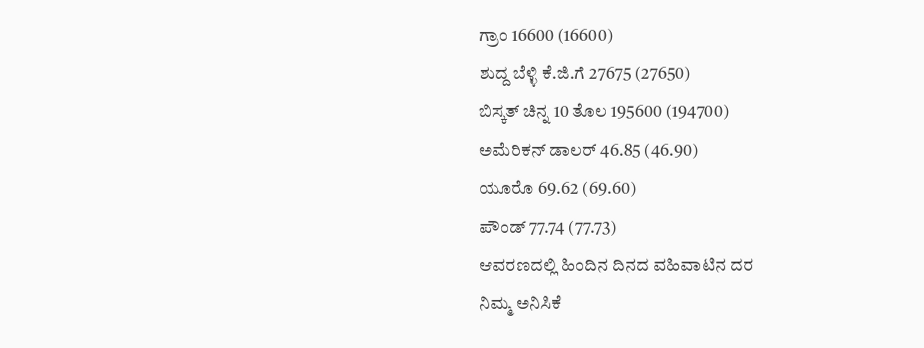ಗ್ರಾಂ 16600 (16600)
ಶುದ್ದ ಬೆಳ್ಳಿ ಕೆ.ಜಿ.ಗೆ 27675 (27650)
ಬಿಸ್ಕತ್ ಚಿನ್ನ 10 ತೊಲ 195600 (194700)
ಅಮೆರಿಕನ್ ಡಾಲರ್ 46.85 (46.90)
ಯೂರೊ 69.62 (69.60)
ಪೌಂಡ್ 77.74 (77.73)
ಆವರಣದಲ್ಲಿ ಹಿಂದಿನ ದಿನದ ವಹಿವಾಟಿನ ದರ
ನಿಮ್ಮ ಅನಿಸಿಕೆ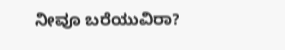ನೀವೂ ಬರೆಯುವಿರಾ?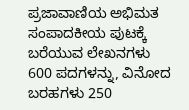ಪ್ರಜಾವಾಣಿಯ ಅಭಿಮತ ಸಂಪಾದಕೀಯ ಪುಟಕ್ಕೆ ಬರೆಯುವ ಲೇಖನಗಳು 600 ಪದಗಳನ್ನು, ವಿನೋದ ಬರಹಗಳು 250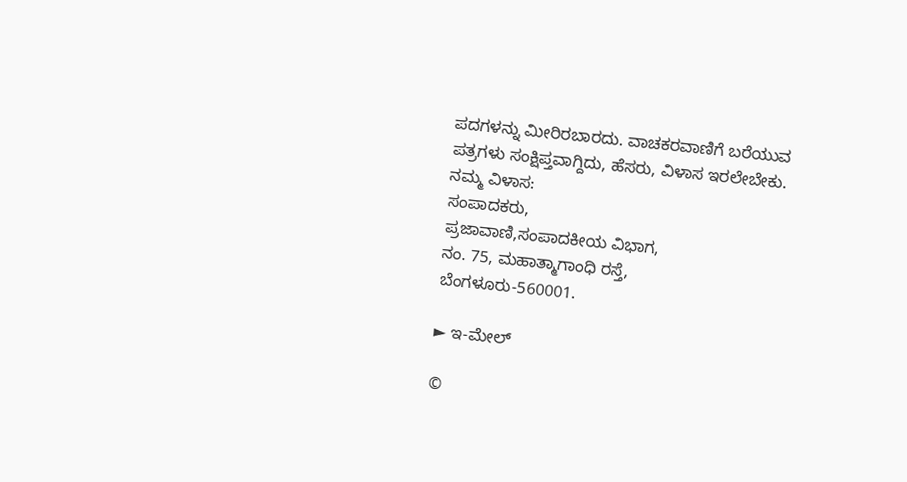ಪದಗಳನ್ನು ಮೀರಿರಬಾರದು. ವಾಚಕರವಾಣಿಗೆ ಬರೆಯುವ ಪತ್ರಗಳು ಸಂಕ್ಷಿಪ್ತವಾಗ್ದಿದು, ಹೆಸರು, ವಿಳಾಸ ಇರಲೇಬೇಕು.
ನಮ್ಮ ವಿಳಾಸ:
ಸಂಪಾದಕರು,
ಪ್ರಜಾವಾಣಿ,ಸಂಪಾದಕೀಯ ವಿಭಾಗ,
ನಂ. 75, ಮಹಾತ್ಮಾಗಾಂಧಿ ರಸ್ತೆ,
ಬೆಂಗಳೂರು-560001.

► ಇ-ಮೇಲ್

©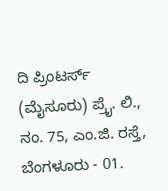ದಿ ಪ್ರಿಂಟರ್ಸ್ (ಮೈಸೂರು) ಪ್ರೈ. ಲಿ., ನಂ. 75, ಎಂ.ಜಿ. ರಸ್ತೆ, ಬೆಂಗಳೂರು - 01.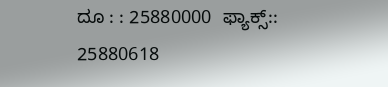ದೂ : : 25880000  ಫ್ಯಾಕ್ಸ್:: 25880618